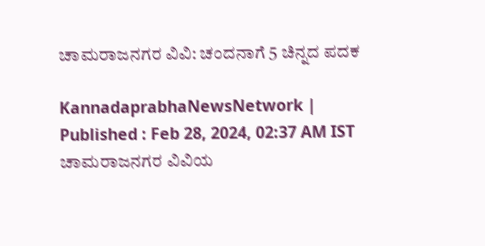ಚಾಮರಾಜನಗರ ವಿವಿ: ಚಂದನಾಗೆ 5 ಚಿನ್ನದ ಪದಕ

KannadaprabhaNewsNetwork |
Published : Feb 28, 2024, 02:37 AM IST
ಚಾಮರಾಜನಗರ ವಿವಿಯ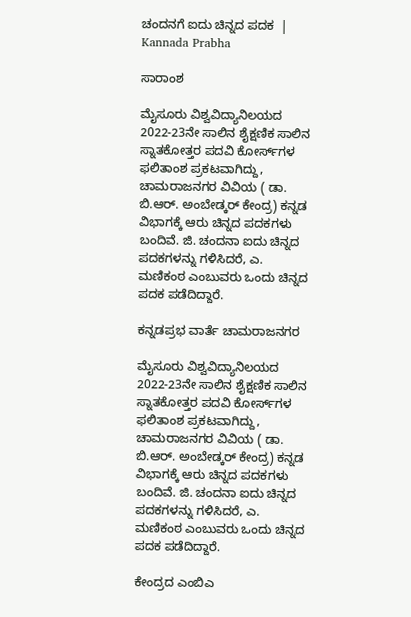ಚಂದನಗೆ ಐದು ಚಿನ್ನದ ಪದಕ  | Kannada Prabha

ಸಾರಾಂಶ

ಮೈಸೂರು ವಿಶ್ವವಿದ್ಯಾನಿಲಯದ 2022-23ನೇ ಸಾಲಿನ ಶೈಕ್ಷಣಿಕ ಸಾಲಿನ ಸ್ನಾತಕೋತ್ತರ ಪದವಿ ಕೋರ್ಸ್‌ಗಳ ಫಲಿತಾಂಶ ಪ್ರಕಟವಾಗಿದ್ದು, ಚಾಮರಾಜನಗರ ವಿವಿಯ ( ಡಾ. ಬಿ.ಆರ್‌. ಅಂಬೇಡ್ಕರ್‌ ಕೇಂದ್ರ) ಕನ್ನಡ ವಿಭಾಗಕ್ಕೆ ಆರು ಚಿನ್ನದ ಪದಕಗಳು ಬಂದಿವೆ. ಜಿ. ಚಂದನಾ ಐದು ಚಿನ್ನದ ಪದಕಗಳನ್ನು ಗಳಿಸಿದರೆ, ಎ. ಮಣಿಕಂಠ ಎಂಬುವರು ಒಂದು ಚಿನ್ನದ ಪದಕ ಪಡೆದಿದ್ದಾರೆ.

ಕನ್ನಡಪ್ರಭ ವಾರ್ತೆ ಚಾಮರಾಜನಗರ

ಮೈಸೂರು ವಿಶ್ವವಿದ್ಯಾನಿಲಯದ 2022-23ನೇ ಸಾಲಿನ ಶೈಕ್ಷಣಿಕ ಸಾಲಿನ ಸ್ನಾತಕೋತ್ತರ ಪದವಿ ಕೋರ್ಸ್‌ಗಳ ಫಲಿತಾಂಶ ಪ್ರಕಟವಾಗಿದ್ದು, ಚಾಮರಾಜನಗರ ವಿವಿಯ ( ಡಾ. ಬಿ.ಆರ್‌. ಅಂಬೇಡ್ಕರ್‌ ಕೇಂದ್ರ) ಕನ್ನಡ ವಿಭಾಗಕ್ಕೆ ಆರು ಚಿನ್ನದ ಪದಕಗಳು ಬಂದಿವೆ. ಜಿ. ಚಂದನಾ ಐದು ಚಿನ್ನದ ಪದಕಗಳನ್ನು ಗಳಿಸಿದರೆ, ಎ. ಮಣಿಕಂಠ ಎಂಬುವರು ಒಂದು ಚಿನ್ನದ ಪದಕ ಪಡೆದಿದ್ದಾರೆ.

ಕೇಂದ್ರದ ಎಂಬಿಎ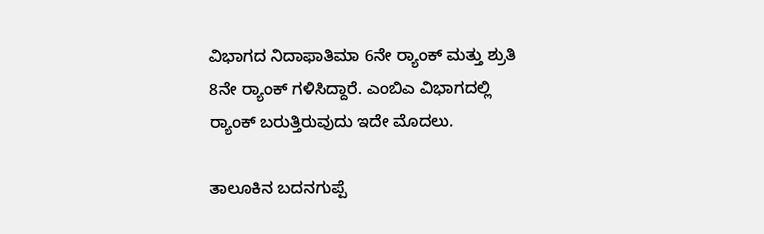ವಿಭಾಗದ ನಿದಾಫಾತಿಮಾ 6ನೇ ರ್‍ಯಾಂಕ್‌ ಮತ್ತು ಶ್ರುತಿ 8ನೇ ರ್‍ಯಾಂಕ್‌ ಗಳಿಸಿದ್ದಾರೆ. ಎಂಬಿಎ ವಿಭಾಗದಲ್ಲಿ ರ್‍ಯಾಂಕ್‌ ಬರುತ್ತಿರುವುದು ಇದೇ ಮೊದಲು.

ತಾಲೂಕಿನ ಬದನಗುಪ್ಪೆ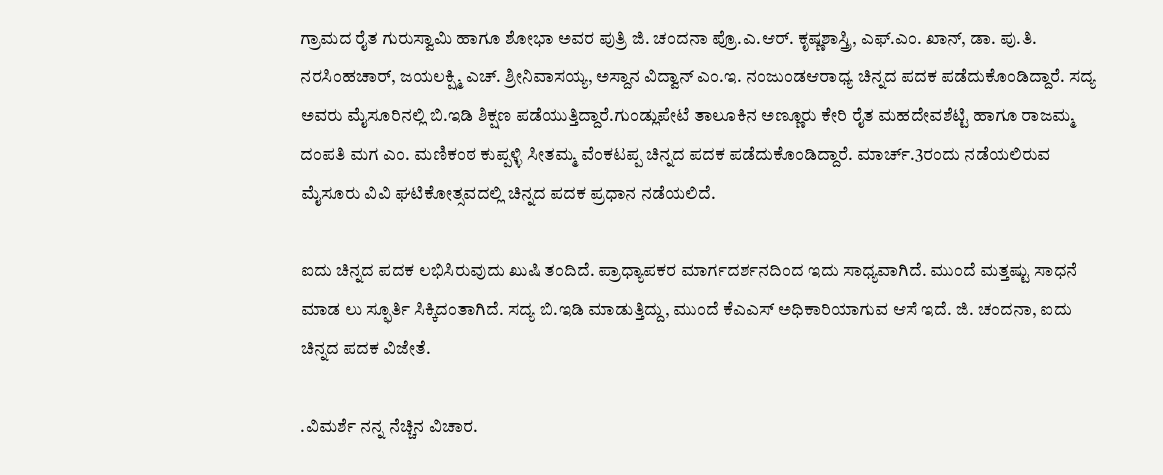ಗ್ರಾಮದ ರೈತ ಗುರುಸ್ವಾಮಿ ಹಾಗೂ ಶೋಭಾ ಅವರ ಪುತ್ರಿ ಜಿ. ಚಂದನಾ ಪ್ರೊ.ಎ.ಆರ್‌. ಕೃಷ್ಣಶಾಸ್ತ್ರಿ, ಎಫ್‌.ಎಂ. ಖಾನ್‌, ಡಾ. ಪು.ತಿ. ನರಸಿಂಹಚಾರ್‌, ಜಯಲಕ್ಷ್ಮಿ ಎಚ್‌. ಶ್ರೀನಿವಾಸಯ್ಯ, ಅಸ್ದಾನ ವಿದ್ವಾನ್‌ ಎಂ.ಇ. ನಂಜುಂಡಆರಾಧ್ಯ ಚಿನ್ನದ ಪದಕ ಪಡೆದುಕೊಂಡಿದ್ದಾರೆ. ಸದ್ಯ ಅವರು ಮೈಸೂರಿನಲ್ಲಿ ಬಿ.ಇಡಿ ಶಿಕ್ಷಣ ಪಡೆಯುತ್ತಿದ್ದಾರೆ.ಗುಂಡ್ಲುಪೇಟೆ ತಾಲೂಕಿನ ಅಣ್ಣೂರು ಕೇರಿ ರೈತ ಮಹದೇವಶೆಟ್ಟಿ ಹಾಗೂ ರಾಜಮ್ಮ ದಂಪತಿ ಮಗ ಎಂ. ಮಣಿಕಂಠ ಕುಪ್ಪಳ್ಳಿ ಸೀತಮ್ಮ ವೆಂಕಟಪ್ಪ ಚಿನ್ನದ ಪದಕ ಪಡೆದುಕೊಂಡಿದ್ದಾರೆ. ಮಾರ್ಚ್‌.3ರಂದು ನಡೆಯಲಿರುವ ಮೈಸೂರು ವಿವಿ ಘಟಿಕೋತ್ಸವದಲ್ಲಿ ಚಿನ್ನದ ಪದಕ ಪ್ರಧಾನ ನಡೆಯಲಿದೆ.

ಐದು ಚಿನ್ನದ ಪದಕ ಲಭಿಸಿರುವುದು ಖುಷಿ ತಂದಿದೆ. ಪ್ರಾಧ್ಯಾಪಕರ ಮಾರ್ಗದರ್ಶನದಿಂದ ಇದು ಸಾಧ್ಯವಾಗಿದೆ. ಮುಂದೆ ಮತ್ತಷ್ಟು ಸಾಧನೆ ಮಾಡ ಲು ಸ್ಫೂರ್ತಿ ಸಿಕ್ಕಿದಂತಾಗಿದೆ. ಸದ್ಯ ಬಿ.ಇಡಿ ಮಾಡುತ್ತಿದ್ದು, ಮುಂದೆ ಕೆಎಎಸ್ ಅಧಿಕಾರಿಯಾಗುವ ಆಸೆ ಇದೆ. ಜಿ. ಚಂದನಾ, ಐದು ಚಿನ್ನದ ಪದಕ ವಿಜೇತೆ.

.ವಿಮರ್ಶೆ ನನ್ನ ನೆಚ್ಚಿನ ವಿಚಾರ.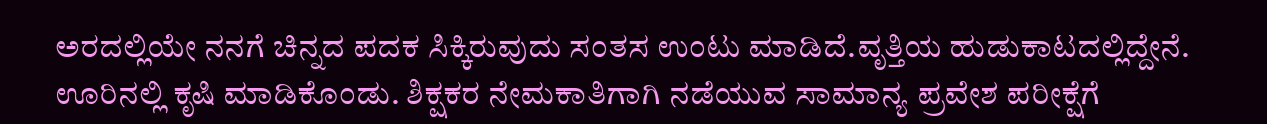ಅರದಲ್ಲಿಯೇ ನನಗೆ ಚಿನ್ನದ ಪದಕ ಸಿಕ್ಕಿರುವುದು ಸಂತಸ ಉಂಟು ಮಾಡಿದೆ.ವೃತ್ತಿಯ ಹುಡುಕಾಟದಲ್ಲಿದ್ದೇನೆ. ಊರಿನಲ್ಲಿ ಕೃಷಿ ಮಾಡಿಕೊಂಡು. ಶಿಕ್ಷಕರ ನೇಮಕಾತಿಗಾಗಿ ನಡೆಯುವ ಸಾಮಾನ್ಯ ಪ್ರವೇಶ ಪರೀಕ್ಷೆಗೆ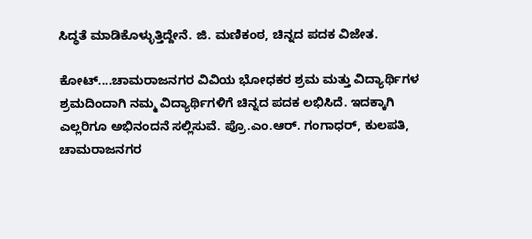ಸಿದ್ಧತೆ ಮಾಡಿಕೊಳ್ಳುತ್ತಿದ್ದೇನೆ. ಜಿ. ಮಣಿಕಂಠ, ಚಿನ್ನದ ಪದಕ ವಿಜೇತ.

ಕೋಟ್‌....ಚಾಮರಾಜನಗರ ವಿವಿಯ ಭೋಧಕರ ಶ್ರಮ ಮತ್ತು ವಿದ್ಯಾರ್ಥಿಗಳ ಶ್ರಮದಿಂದಾಗಿ ನಮ್ಮ ವಿದ್ಯಾರ್ಥಿಗಳಿಗೆ ಚಿನ್ನದ ಪದಕ ಲಭಿಸಿದೆ. ಇದಕ್ಕಾಗಿ ಎಲ್ಲರಿಗೂ ಅಭಿನಂದನೆ ಸಲ್ಲಿಸುವೆ. ಪ್ರೊ.ಎಂ.ಆರ್‌. ಗಂಗಾಧರ್‌, ಕುಲಪತಿ, ಚಾಮರಾಜನಗರ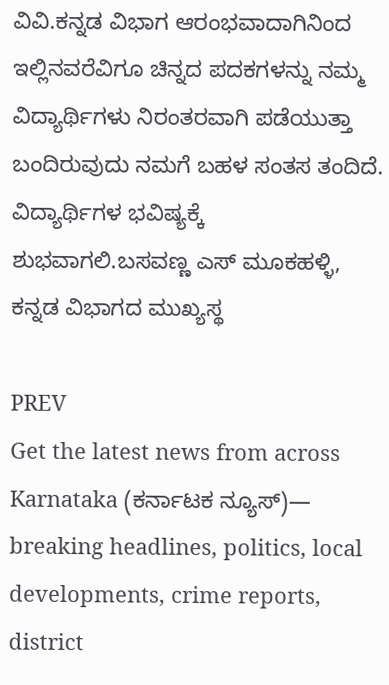ವಿವಿ.ಕನ್ನಡ ವಿಭಾಗ ಆರಂಭವಾದಾಗಿನಿಂದ ಇಲ್ಲಿನವರೆವಿಗೂ ಚಿನ್ನದ ಪದಕಗಳನ್ನು ನಮ್ಮ ವಿದ್ಯಾರ್ಥಿಗಳು ನಿರಂತರವಾಗಿ ಪಡೆಯುತ್ತಾ ಬಂದಿರುವುದು ನಮಗೆ ಬಹಳ ಸಂತಸ ತಂದಿದೆ. ವಿದ್ಯಾರ್ಥಿಗಳ ಭವಿಷ್ಯಕ್ಕೆ ಶುಭವಾಗಲಿ.ಬಸವಣ್ಣ ಎಸ್ ಮೂಕಹಳ್ಳಿ, ಕನ್ನಡ ವಿಭಾಗದ ಮುಖ್ಯಸ್ಥ

PREV
Get the latest news from across Karnataka (ಕರ್ನಾಟಕ ನ್ಯೂಸ್)— breaking headlines, politics, local developments, crime reports, district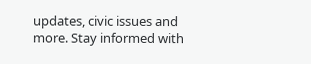updates, civic issues and more. Stay informed with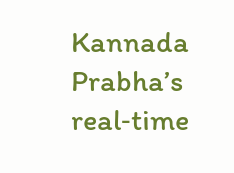Kannada Prabha’s real‑time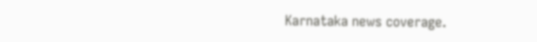Karnataka news coverage.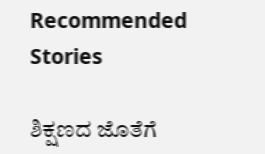Recommended Stories

ಶಿಕ್ಷಣದ ಜೊತೆಗೆ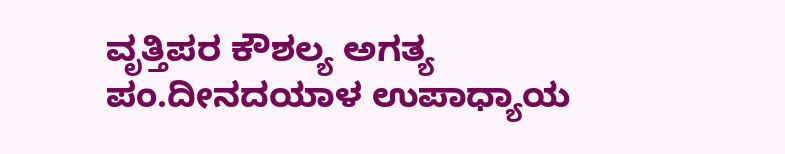ವೃತ್ತಿಪರ ಕೌಶಲ್ಯ ಅಗತ್ಯ
ಪಂ.ದೀನದಯಾಳ ಉಪಾಧ್ಯಾಯ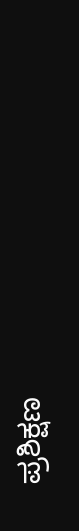ಪ್ರಶಿಕ್ಷಣ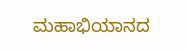ಮಹಾಭಿಯಾನದ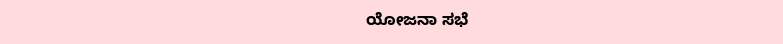ಯೋಜನಾ ಸಭೆ